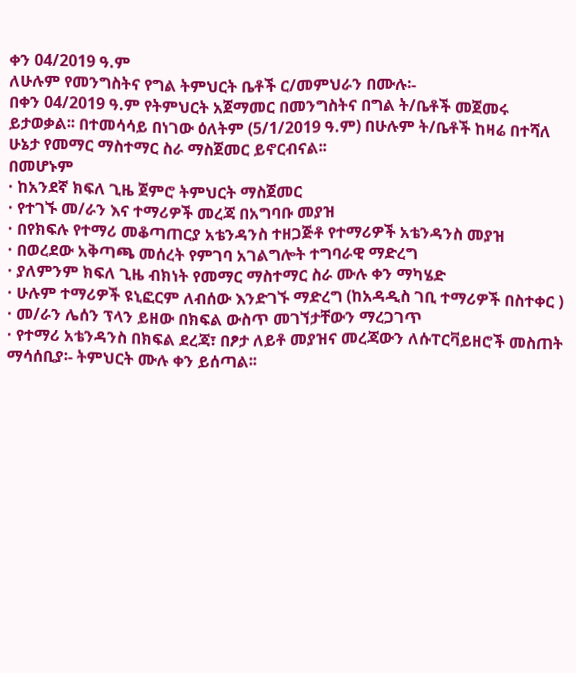ቀን 04/2019 ዓ.ም
ለሁሉም የመንግስትና የግል ትምህርት ቤቶች ር/መምህራን በሙሉ፡-
በቀን 04/2019 ዓ.ም የትምህርት አጀማመር በመንግስትና በግል ት/ቤቶች መጀመሩ ይታወቃል፡፡ በተመሳሳይ በነገው ዕለትም (5/1/2019 ዓ.ም) በሁሉም ት/ቤቶች ከዛሬ በተሻለ ሁኔታ የመማር ማስተማር ስራ ማስጀመር ይኖርብናል፡፡
በመሆኑም
· ከአንደኛ ክፍለ ጊዜ ጀምሮ ትምህርት ማስጀመር
· የተገኙ መ/ራን እና ተማሪዎች መረጃ በአግባቡ መያዝ
· በየክፍሉ የተማሪ መቆጣጠርያ አቴንዳንስ ተዘጋጅቶ የተማሪዎች አቴንዳንስ መያዝ
· በወረደው አቅጣጫ መሰረት የምገባ አገልግሎት ተግባራዊ ማድረግ
· ያለምንም ክፍለ ጊዜ ብክነት የመማር ማስተማር ስራ ሙሉ ቀን ማካሄድ
· ሁሉም ተማሪዎች ዩኒፎርም ለብሰው እንድገኙ ማድረግ (ከአዳዲስ ገቢ ተማሪዎች በስተቀር )
· መ/ራን ሌሰን ፕላን ይዘው በክፍል ውስጥ መገኘታቸውን ማረጋገጥ
· የተማሪ አቴንዳንስ በክፍል ደረጃ፣ በፆታ ለይቶ መያዝና መረጃውን ለሱፐርቫይዘሮች መስጠት
ማሳሰቢያ፡- ትምህርት ሙሉ ቀን ይሰጣል፡፡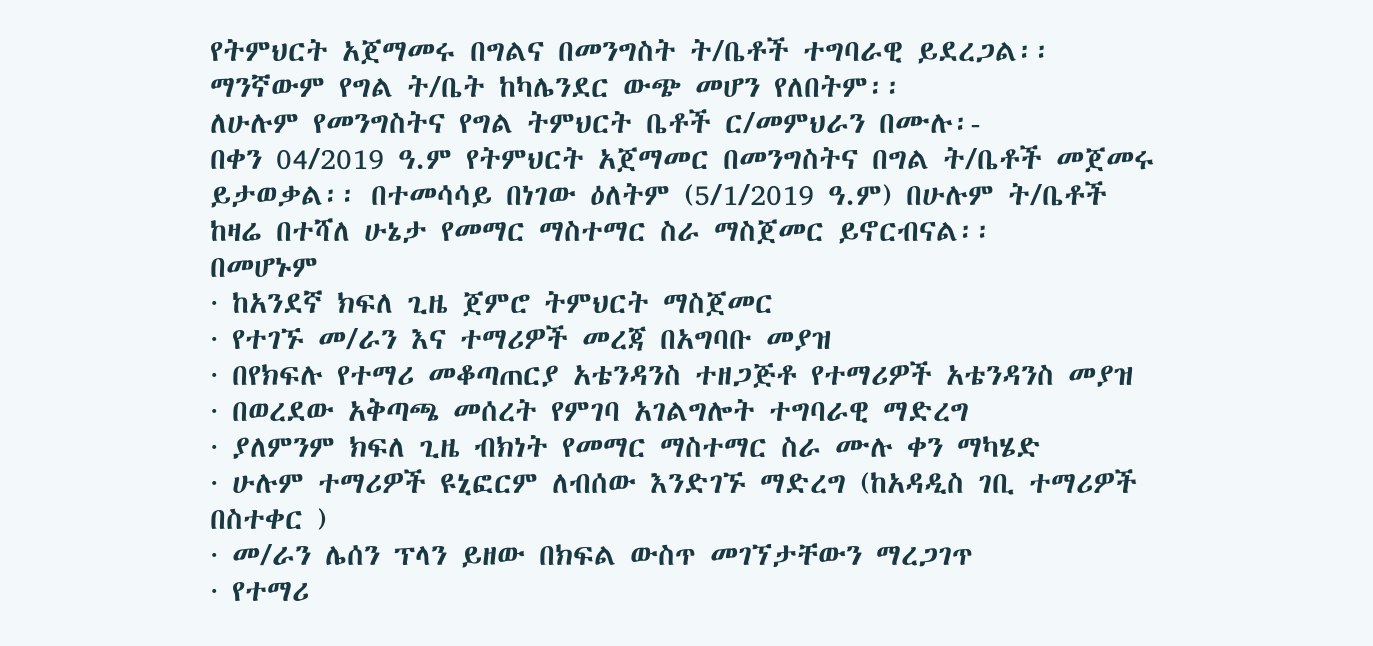የትምህርት አጀማመሩ በግልና በመንግስት ት/ቤቶች ተግባራዊ ይደረጋል፡፡ ማንኛውም የግል ት/ቤት ከካሌንደር ውጭ መሆን የለበትም፡፡
ለሁሉም የመንግስትና የግል ትምህርት ቤቶች ር/መምህራን በሙሉ፡-
በቀን 04/2019 ዓ.ም የትምህርት አጀማመር በመንግስትና በግል ት/ቤቶች መጀመሩ ይታወቃል፡፡ በተመሳሳይ በነገው ዕለትም (5/1/2019 ዓ.ም) በሁሉም ት/ቤቶች ከዛሬ በተሻለ ሁኔታ የመማር ማስተማር ስራ ማስጀመር ይኖርብናል፡፡
በመሆኑም
· ከአንደኛ ክፍለ ጊዜ ጀምሮ ትምህርት ማስጀመር
· የተገኙ መ/ራን እና ተማሪዎች መረጃ በአግባቡ መያዝ
· በየክፍሉ የተማሪ መቆጣጠርያ አቴንዳንስ ተዘጋጅቶ የተማሪዎች አቴንዳንስ መያዝ
· በወረደው አቅጣጫ መሰረት የምገባ አገልግሎት ተግባራዊ ማድረግ
· ያለምንም ክፍለ ጊዜ ብክነት የመማር ማስተማር ስራ ሙሉ ቀን ማካሄድ
· ሁሉም ተማሪዎች ዩኒፎርም ለብሰው እንድገኙ ማድረግ (ከአዳዲስ ገቢ ተማሪዎች በስተቀር )
· መ/ራን ሌሰን ፕላን ይዘው በክፍል ውስጥ መገኘታቸውን ማረጋገጥ
· የተማሪ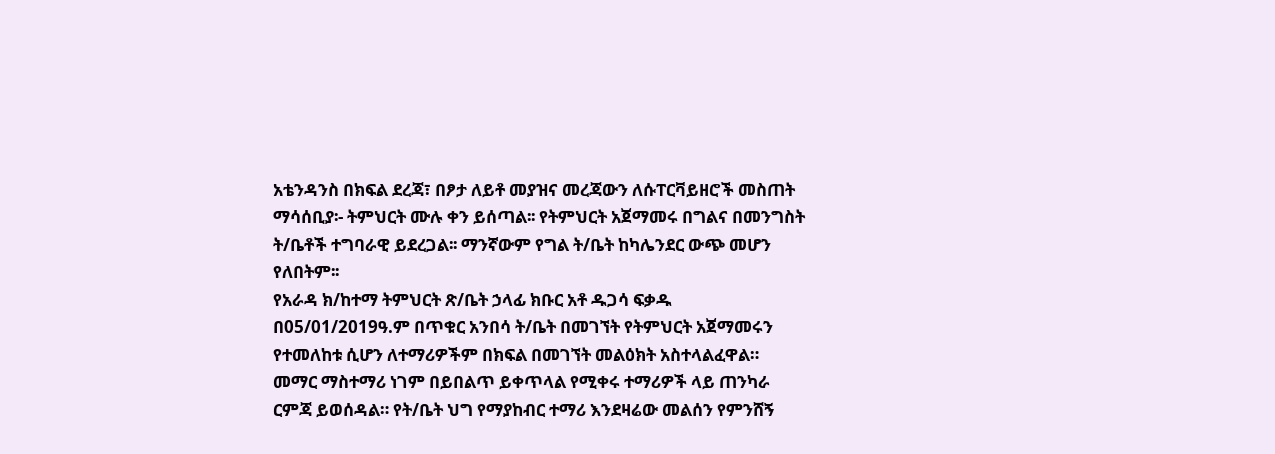አቴንዳንስ በክፍል ደረጃ፣ በፆታ ለይቶ መያዝና መረጃውን ለሱፐርቫይዘሮች መስጠት
ማሳሰቢያ፡- ትምህርት ሙሉ ቀን ይሰጣል፡፡ የትምህርት አጀማመሩ በግልና በመንግስት ት/ቤቶች ተግባራዊ ይደረጋል፡፡ ማንኛውም የግል ት/ቤት ከካሌንደር ውጭ መሆን የለበትም፡፡
የአራዳ ክ/ከተማ ትምህርት ጽ/ቤት ኃላፊ ክቡር አቶ ዱጋሳ ፍቃዱ በ05/01/2019ዓ.ም በጥቁር አንበሳ ት/ቤት በመገኘት የትምህርት አጀማመሩን የተመለከቱ ሲሆን ለተማሪዎችም በክፍል በመገኘት መልዕክት አስተላልፈዋል።
መማር ማስተማሪ ነገም በይበልጥ ይቀጥላል የሚቀሩ ተማሪዎች ላይ ጠንካራ ርምጃ ይወሰዳል። የት/ቤት ህግ የማያከብር ተማሪ እንደዛሬው መልሰን የምንሸኝ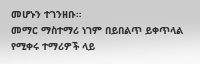መሆኑን ተገንዘቡ።
መማር ማስተማሪ ነገም በይበልጥ ይቀጥላል የሚቀሩ ተማሪዎች ላይ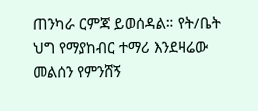ጠንካራ ርምጃ ይወሰዳል። የት/ቤት ህግ የማያከብር ተማሪ እንደዛሬው መልሰን የምንሸኝ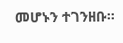መሆኑን ተገንዘቡ።